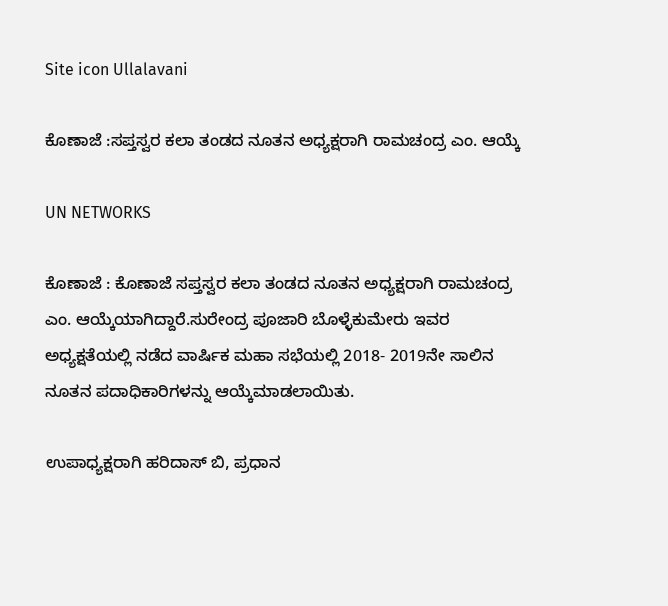Site icon Ullalavani

ಕೊಣಾಜೆ :ಸಪ್ತಸ್ವರ ಕಲಾ ತಂಡದ ನೂತನ ಅಧ್ಯಕ್ಷರಾಗಿ ರಾಮಚಂದ್ರ ಎಂ. ಆಯ್ಕೆ

UN NETWORKS

ಕೊಣಾಜೆ : ಕೊಣಾಜೆ ಸಪ್ತಸ್ವರ ಕಲಾ ತಂಡದ ನೂತನ ಅಧ್ಯಕ್ಷರಾಗಿ ರಾಮಚಂದ್ರ ಎಂ. ಆಯ್ಕೆಯಾಗಿದ್ದಾರೆ.ಸುರೇಂದ್ರ ಪೂಜಾರಿ ಬೊಳ್ಳೆಕುಮೇರು ಇವರ ಅಧ್ಯಕ್ಷತೆಯಲ್ಲಿ ನಡೆದ ವಾರ್ಷಿಕ ಮಹಾ ಸಭೆಯಲ್ಲಿ 2018- 2019ನೇ ಸಾಲಿನ ನೂತನ ಪದಾಧಿಕಾರಿಗಳನ್ನು ಆಯ್ಕೆಮಾಡಲಾಯಿತು.

ಉಪಾಧ್ಯಕ್ಷರಾಗಿ ಹರಿದಾಸ್ ಬಿ, ಪ್ರಧಾನ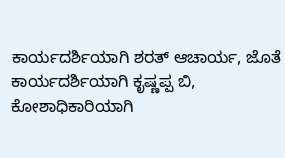ಕಾರ್ಯದರ್ಶಿಯಾಗಿ ಶರತ್ ಆಚಾರ್ಯ, ಜೊತೆ ಕಾರ್ಯದರ್ಶಿಯಾಗಿ ಕೃಷ್ಣಪ್ಪ ಬಿ, ಕೋಶಾಧಿಕಾರಿಯಾಗಿ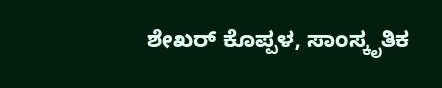ಶೇಖರ್ ಕೊಪ್ಪಳ, ಸಾಂಸ್ಕೃತಿಕ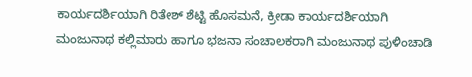ಕಾರ್ಯದರ್ಶಿಯಾಗಿ ರಿತೇಶ್ ಶೆಟ್ಟಿ ಹೊಸಮನೆ, ಕ್ರೀಡಾ ಕಾರ್ಯದರ್ಶಿಯಾಗಿ ಮಂಜುನಾಥ ಕಲ್ಲಿಮಾರು ಹಾಗೂ ಭಜನಾ ಸಂಚಾಲಕರಾಗಿ ಮಂಜುನಾಥ ಪುಳಿಂಚಾಡಿ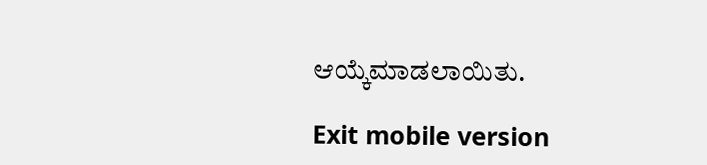ಆಯ್ಕೆಮಾಡಲಾಯಿತು.

Exit mobile version